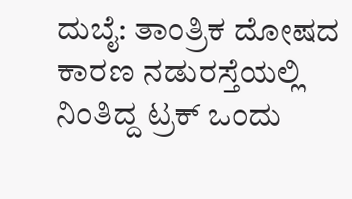ದುಬೈ: ತಾಂತ್ರಿಕ ದೋಷದ ಕಾರಣ ನಡುರಸ್ತೆಯಲ್ಲಿ ನಿಂತಿದ್ದ ಟ್ರಕ್ ಒಂದು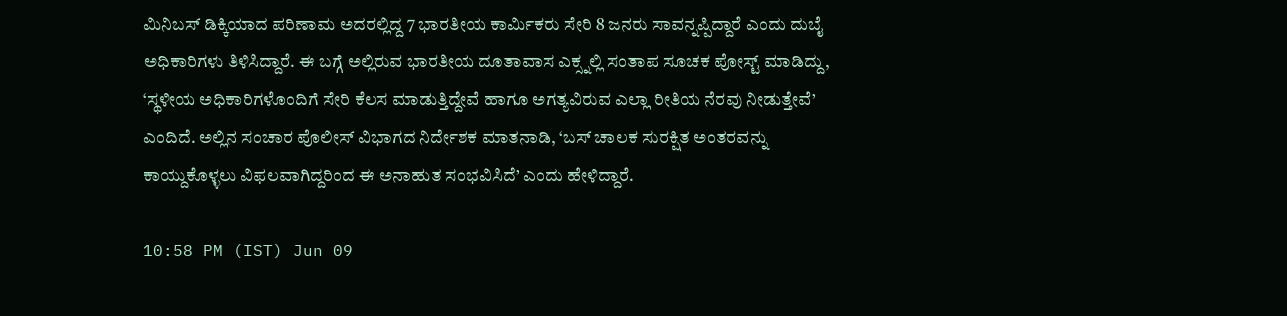ಮಿನಿಬಸ್ ಡಿಕ್ಕಿಯಾದ ಪರಿಣಾಮ ಅದರಲ್ಲಿದ್ದ 7 ಭಾರತೀಯ ಕಾರ್ಮಿಕರು ಸೇರಿ 8 ಜನರು ಸಾವನ್ನಪ್ಪಿದ್ದಾರೆ ಎಂದು ದುಬೈ ಅಧಿಕಾರಿಗಳು ತಿಳಿಸಿದ್ದಾರೆ. ಈ ಬಗ್ಗೆ ಅಲ್ಲಿರುವ ಭಾರತೀಯ ದೂತಾವಾಸ ಎಕ್ಸ್ನಲ್ಲಿ ಸಂತಾಪ ಸೂಚಕ ಪೋಸ್ಟ್ ಮಾಡಿದ್ದು, ‘ಸ್ಥಳೀಯ ಅಧಿಕಾರಿಗಳೊಂದಿಗೆ ಸೇರಿ ಕೆಲಸ ಮಾಡುತ್ತಿದ್ದೇವೆ ಹಾಗೂ ಅಗತ್ಯವಿರುವ ಎಲ್ಲಾ ರೀತಿಯ ನೆರವು ನೀಡುತ್ತೇವೆ’ ಎಂದಿದೆ. ಅಲ್ಲಿನ ಸಂಚಾರ ಪೊಲೀಸ್ ವಿಭಾಗದ ನಿರ್ದೇಶಕ ಮಾತನಾಡಿ, ‘ಬಸ್ ಚಾಲಕ ಸುರಕ್ಷಿತ ಅಂತರವನ್ನು ಕಾಯ್ದುಕೊಳ್ಳಲು ವಿಫಲವಾಗಿದ್ದರಿಂದ ಈ ಅನಾಹುತ ಸಂಭವಿಸಿದೆ’ ಎಂದು ಹೇಳಿದ್ದಾರೆ.

10:58 PM (IST) Jun 09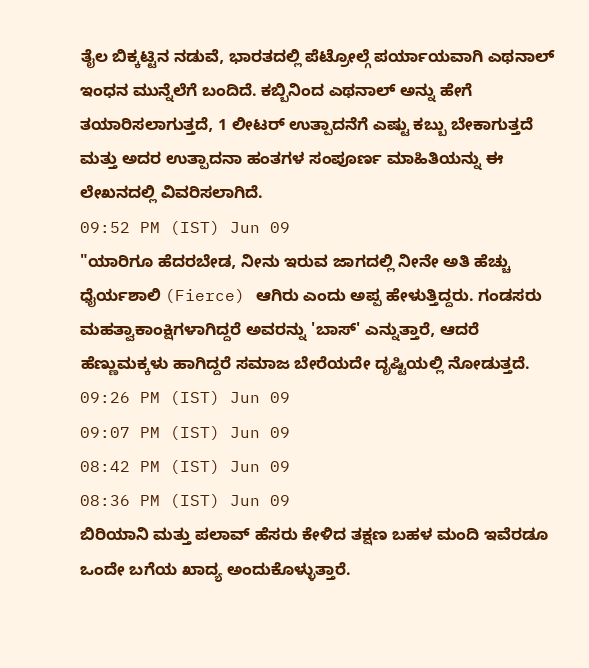ತೈಲ ಬಿಕ್ಕಟ್ಟಿನ ನಡುವೆ, ಭಾರತದಲ್ಲಿ ಪೆಟ್ರೋಲ್ಗೆ ಪರ್ಯಾಯವಾಗಿ ಎಥನಾಲ್ ಇಂಧನ ಮುನ್ನೆಲೆಗೆ ಬಂದಿದೆ. ಕಬ್ಬಿನಿಂದ ಎಥನಾಲ್ ಅನ್ನು ಹೇಗೆ ತಯಾರಿಸಲಾಗುತ್ತದೆ, 1 ಲೀಟರ್ ಉತ್ಪಾದನೆಗೆ ಎಷ್ಟು ಕಬ್ಬು ಬೇಕಾಗುತ್ತದೆ ಮತ್ತು ಅದರ ಉತ್ಪಾದನಾ ಹಂತಗಳ ಸಂಪೂರ್ಣ ಮಾಹಿತಿಯನ್ನು ಈ ಲೇಖನದಲ್ಲಿ ವಿವರಿಸಲಾಗಿದೆ.
09:52 PM (IST) Jun 09
"ಯಾರಿಗೂ ಹೆದರಬೇಡ, ನೀನು ಇರುವ ಜಾಗದಲ್ಲಿ ನೀನೇ ಅತಿ ಹೆಚ್ಚು ಧೈರ್ಯಶಾಲಿ (Fierce) ಆಗಿರು ಎಂದು ಅಪ್ಪ ಹೇಳುತ್ತಿದ್ದರು. ಗಂಡಸರು ಮಹತ್ವಾಕಾಂಕ್ಷಿಗಳಾಗಿದ್ದರೆ ಅವರನ್ನು 'ಬಾಸ್' ಎನ್ನುತ್ತಾರೆ, ಆದರೆ ಹೆಣ್ಣುಮಕ್ಕಳು ಹಾಗಿದ್ದರೆ ಸಮಾಜ ಬೇರೆಯದೇ ದೃಷ್ಟಿಯಲ್ಲಿ ನೋಡುತ್ತದೆ.
09:26 PM (IST) Jun 09
09:07 PM (IST) Jun 09
08:42 PM (IST) Jun 09
08:36 PM (IST) Jun 09
ಬಿರಿಯಾನಿ ಮತ್ತು ಪಲಾವ್ ಹೆಸರು ಕೇಳಿದ ತಕ್ಷಣ ಬಹಳ ಮಂದಿ ಇವೆರಡೂ ಒಂದೇ ಬಗೆಯ ಖಾದ್ಯ ಅಂದುಕೊಳ್ಳುತ್ತಾರೆ.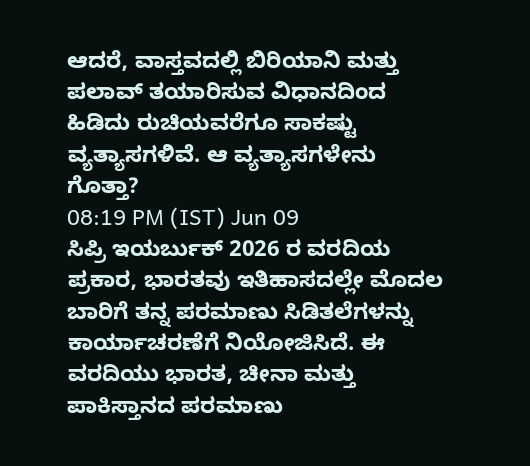ಆದರೆ, ವಾಸ್ತವದಲ್ಲಿ ಬಿರಿಯಾನಿ ಮತ್ತು ಪಲಾವ್ ತಯಾರಿಸುವ ವಿಧಾನದಿಂದ ಹಿಡಿದು ರುಚಿಯವರೆಗೂ ಸಾಕಷ್ಟು ವ್ಯತ್ಯಾಸಗಳಿವೆ. ಆ ವ್ಯತ್ಯಾಸಗಳೇನು ಗೊತ್ತಾ?
08:19 PM (IST) Jun 09
ಸಿಪ್ರಿ ಇಯರ್ಬುಕ್ 2026 ರ ವರದಿಯ ಪ್ರಕಾರ, ಭಾರತವು ಇತಿಹಾಸದಲ್ಲೇ ಮೊದಲ ಬಾರಿಗೆ ತನ್ನ ಪರಮಾಣು ಸಿಡಿತಲೆಗಳನ್ನು ಕಾರ್ಯಾಚರಣೆಗೆ ನಿಯೋಜಿಸಿದೆ. ಈ ವರದಿಯು ಭಾರತ, ಚೀನಾ ಮತ್ತು ಪಾಕಿಸ್ತಾನದ ಪರಮಾಣು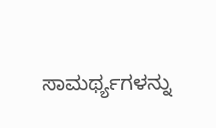ಸಾಮರ್ಥ್ಯಗಳನ್ನು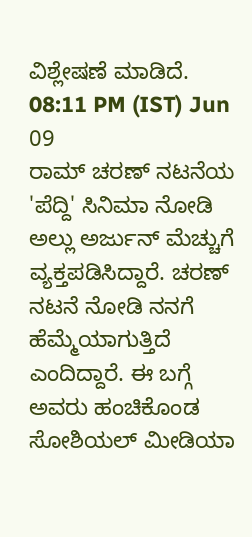ವಿಶ್ಲೇಷಣೆ ಮಾಡಿದೆ.
08:11 PM (IST) Jun 09
ರಾಮ್ ಚರಣ್ ನಟನೆಯ 'ಪೆದ್ದಿ' ಸಿನಿಮಾ ನೋಡಿ ಅಲ್ಲು ಅರ್ಜುನ್ ಮೆಚ್ಚುಗೆ ವ್ಯಕ್ತಪಡಿಸಿದ್ದಾರೆ. ಚರಣ್ ನಟನೆ ನೋಡಿ ನನಗೆ ಹೆಮ್ಮೆಯಾಗುತ್ತಿದೆ ಎಂದಿದ್ದಾರೆ. ಈ ಬಗ್ಗೆ ಅವರು ಹಂಚಿಕೊಂಡ ಸೋಶಿಯಲ್ ಮೀಡಿಯಾ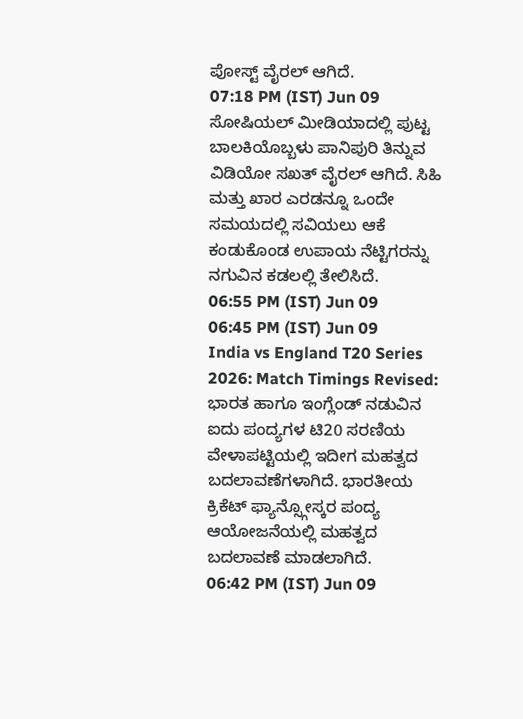ಪೋಸ್ಟ್ ವೈರಲ್ ಆಗಿದೆ.
07:18 PM (IST) Jun 09
ಸೋಷಿಯಲ್ ಮೀಡಿಯಾದಲ್ಲಿ ಪುಟ್ಟ ಬಾಲಕಿಯೊಬ್ಬಳು ಪಾನಿಪುರಿ ತಿನ್ನುವ ವಿಡಿಯೋ ಸಖತ್ ವೈರಲ್ ಆಗಿದೆ. ಸಿಹಿ ಮತ್ತು ಖಾರ ಎರಡನ್ನೂ ಒಂದೇ ಸಮಯದಲ್ಲಿ ಸವಿಯಲು ಆಕೆ ಕಂಡುಕೊಂಡ ಉಪಾಯ ನೆಟ್ಟಿಗರನ್ನು ನಗುವಿನ ಕಡಲಲ್ಲಿ ತೇಲಿಸಿದೆ.
06:55 PM (IST) Jun 09
06:45 PM (IST) Jun 09
India vs England T20 Series 2026: Match Timings Revised: ಭಾರತ ಹಾಗೂ ಇಂಗ್ಲೆಂಡ್ ನಡುವಿನ ಐದು ಪಂದ್ಯಗಳ ಟಿ20 ಸರಣಿಯ ವೇಳಾಪಟ್ಟಿಯಲ್ಲಿ ಇದೀಗ ಮಹತ್ವದ ಬದಲಾವಣೆಗಳಾಗಿದೆ. ಭಾರತೀಯ ಕ್ರಿಕೆಟ್ ಫ್ಯಾನ್ಸ್ಗೋಸ್ಕರ ಪಂದ್ಯ ಆಯೋಜನೆಯಲ್ಲಿ ಮಹತ್ವದ ಬದಲಾವಣೆ ಮಾಡಲಾಗಿದೆ.
06:42 PM (IST) Jun 09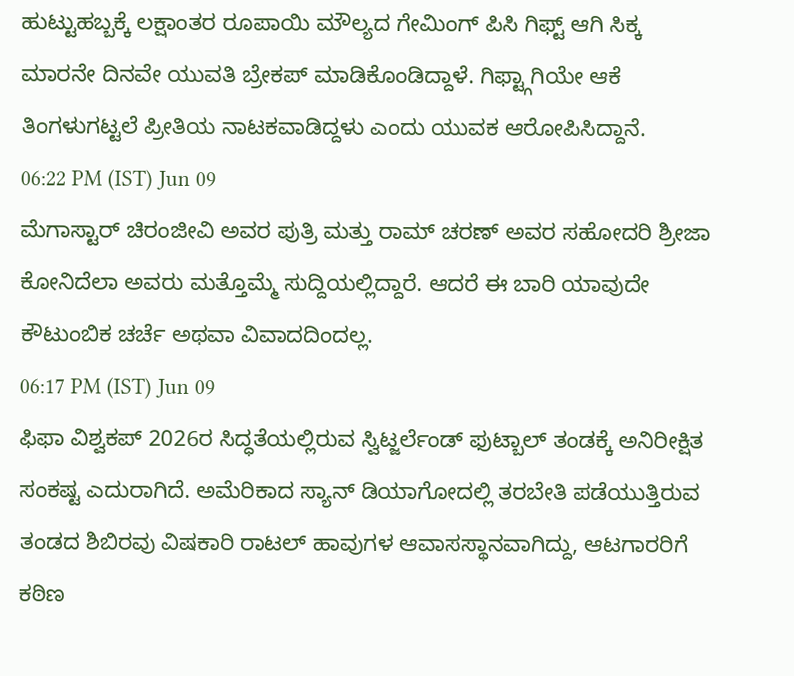ಹುಟ್ಟುಹಬ್ಬಕ್ಕೆ ಲಕ್ಷಾಂತರ ರೂಪಾಯಿ ಮೌಲ್ಯದ ಗೇಮಿಂಗ್ ಪಿಸಿ ಗಿಫ್ಟ್ ಆಗಿ ಸಿಕ್ಕ ಮಾರನೇ ದಿನವೇ ಯುವತಿ ಬ್ರೇಕಪ್ ಮಾಡಿಕೊಂಡಿದ್ದಾಳೆ. ಗಿಫ್ಟ್ಗಾಗಿಯೇ ಆಕೆ ತಿಂಗಳುಗಟ್ಟಲೆ ಪ್ರೀತಿಯ ನಾಟಕವಾಡಿದ್ದಳು ಎಂದು ಯುವಕ ಆರೋಪಿಸಿದ್ದಾನೆ.
06:22 PM (IST) Jun 09
ಮೆಗಾಸ್ಟಾರ್ ಚಿರಂಜೀವಿ ಅವರ ಪುತ್ರಿ ಮತ್ತು ರಾಮ್ ಚರಣ್ ಅವರ ಸಹೋದರಿ ಶ್ರೀಜಾ ಕೋನಿದೆಲಾ ಅವರು ಮತ್ತೊಮ್ಮೆ ಸುದ್ದಿಯಲ್ಲಿದ್ದಾರೆ. ಆದರೆ ಈ ಬಾರಿ ಯಾವುದೇ ಕೌಟುಂಬಿಕ ಚರ್ಚೆ ಅಥವಾ ವಿವಾದದಿಂದಲ್ಲ.
06:17 PM (IST) Jun 09
ಫಿಫಾ ವಿಶ್ವಕಪ್ 2026ರ ಸಿದ್ಧತೆಯಲ್ಲಿರುವ ಸ್ವಿಟ್ಜರ್ಲೆಂಡ್ ಫುಟ್ಬಾಲ್ ತಂಡಕ್ಕೆ ಅನಿರೀಕ್ಷಿತ ಸಂಕಷ್ಟ ಎದುರಾಗಿದೆ. ಅಮೆರಿಕಾದ ಸ್ಯಾನ್ ಡಿಯಾಗೋದಲ್ಲಿ ತರಬೇತಿ ಪಡೆಯುತ್ತಿರುವ ತಂಡದ ಶಿಬಿರವು ವಿಷಕಾರಿ ರಾಟಲ್ ಹಾವುಗಳ ಆವಾಸಸ್ಥಾನವಾಗಿದ್ದು, ಆಟಗಾರರಿಗೆ ಕಠಿಣ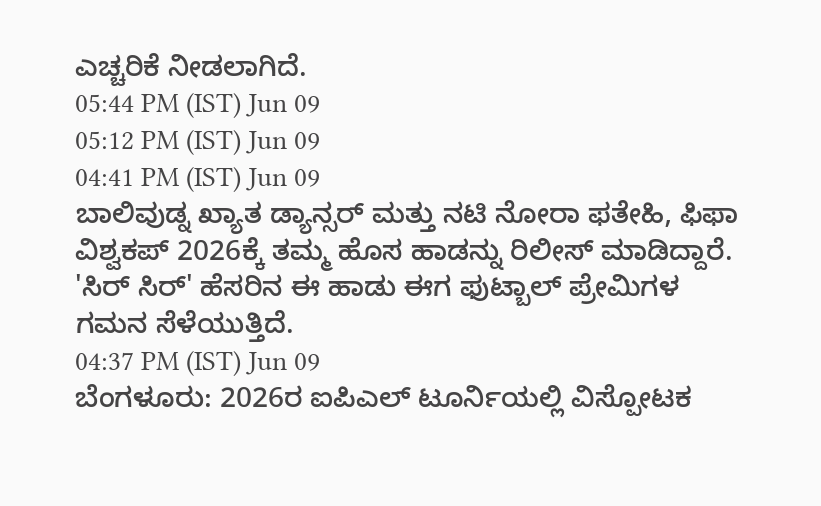ಎಚ್ಚರಿಕೆ ನೀಡಲಾಗಿದೆ.
05:44 PM (IST) Jun 09
05:12 PM (IST) Jun 09
04:41 PM (IST) Jun 09
ಬಾಲಿವುಡ್ನ ಖ್ಯಾತ ಡ್ಯಾನ್ಸರ್ ಮತ್ತು ನಟಿ ನೋರಾ ಫತೇಹಿ, ಫಿಫಾ ವಿಶ್ವಕಪ್ 2026ಕ್ಕೆ ತಮ್ಮ ಹೊಸ ಹಾಡನ್ನು ರಿಲೀಸ್ ಮಾಡಿದ್ದಾರೆ. 'ಸಿರ್ ಸಿರ್' ಹೆಸರಿನ ಈ ಹಾಡು ಈಗ ಫುಟ್ಬಾಲ್ ಪ್ರೇಮಿಗಳ ಗಮನ ಸೆಳೆಯುತ್ತಿದೆ.
04:37 PM (IST) Jun 09
ಬೆಂಗಳೂರು: 2026ರ ಐಪಿಎಲ್ ಟೂರ್ನಿಯಲ್ಲಿ ವಿಸ್ಪೋಟಕ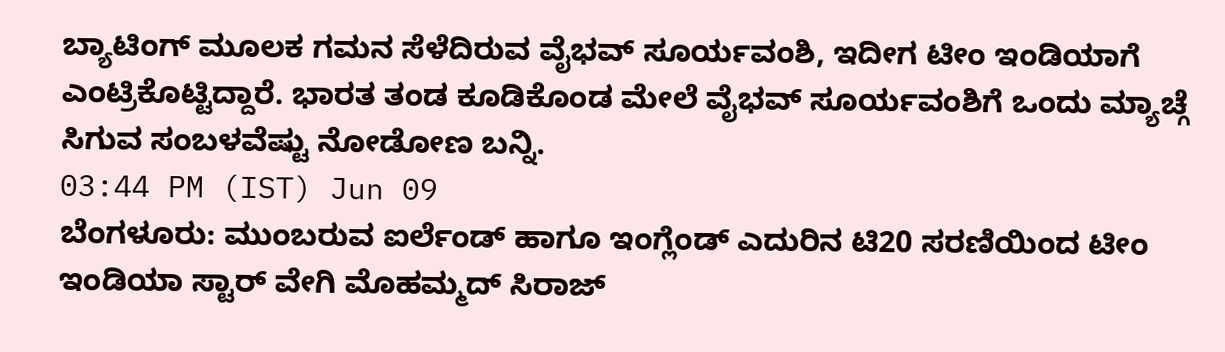ಬ್ಯಾಟಿಂಗ್ ಮೂಲಕ ಗಮನ ಸೆಳೆದಿರುವ ವೈಭವ್ ಸೂರ್ಯವಂಶಿ, ಇದೀಗ ಟೀಂ ಇಂಡಿಯಾಗೆ ಎಂಟ್ರಿಕೊಟ್ಟಿದ್ದಾರೆ. ಭಾರತ ತಂಡ ಕೂಡಿಕೊಂಡ ಮೇಲೆ ವೈಭವ್ ಸೂರ್ಯವಂಶಿಗೆ ಒಂದು ಮ್ಯಾಚ್ಗೆ ಸಿಗುವ ಸಂಬಳವೆಷ್ಟು ನೋಡೋಣ ಬನ್ನಿ.
03:44 PM (IST) Jun 09
ಬೆಂಗಳೂರು: ಮುಂಬರುವ ಐರ್ಲೆಂಡ್ ಹಾಗೂ ಇಂಗ್ಲೆಂಡ್ ಎದುರಿನ ಟಿ20 ಸರಣಿಯಿಂದ ಟೀಂ ಇಂಡಿಯಾ ಸ್ಟಾರ್ ವೇಗಿ ಮೊಹಮ್ಮದ್ ಸಿರಾಜ್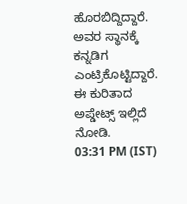ಹೊರಬಿದ್ದಿದ್ದಾರೆ. ಅವರ ಸ್ಥಾನಕ್ಕೆ ಕನ್ನಡಿಗ ಎಂಟ್ರಿಕೊಟ್ಟಿದ್ದಾರೆ. ಈ ಕುರಿತಾದ ಅಪ್ಡೇಟ್ಸ್ ಇಲ್ಲಿದೆ ನೋಡಿ.
03:31 PM (IST)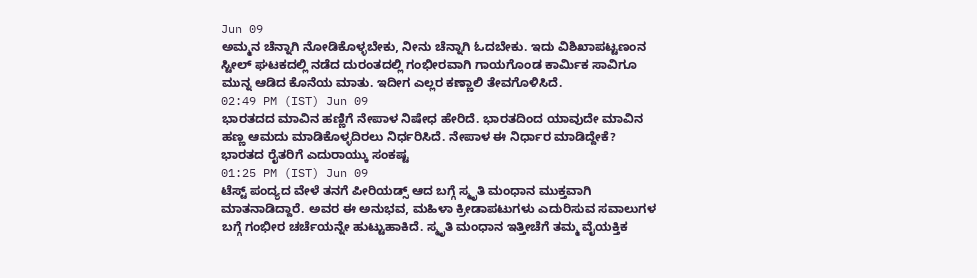Jun 09
ಅಮ್ಮನ ಚೆನ್ನಾಗಿ ನೋಡಿಕೊಳ್ಳಬೇಕು, ನೀನು ಚೆನ್ನಾಗಿ ಓದಬೇಕು. ಇದು ವಿಶಿಖಾಪಟ್ಟಣಂನ ಸ್ಟೀಲ್ ಘಟಕದಲ್ಲಿ ನಡೆದ ದುರಂತದಲ್ಲಿ ಗಂಭೀರವಾಗಿ ಗಾಯಗೊಂಡ ಕಾರ್ಮಿಕ ಸಾವಿಗೂ ಮುನ್ನ ಆಡಿದ ಕೊನೆಯ ಮಾತು. ಇದೀಗ ಎಲ್ಲರ ಕಣ್ಣಾಲಿ ತೇವಗೊಳಿಸಿದೆ.
02:49 PM (IST) Jun 09
ಭಾರತದದ ಮಾವಿನ ಹಣ್ಣಿಗೆ ನೇಪಾಳ ನಿಷೇಧ ಹೇರಿದೆ. ಭಾರತದಿಂದ ಯಾವುದೇ ಮಾವಿನ ಹಣ್ಣ ಆಮದು ಮಾಡಿಕೊಳ್ಳದಿರಲು ನಿರ್ಧರಿಸಿದೆ. ನೇಪಾಳ ಈ ನಿರ್ಧಾರ ಮಾಡಿದ್ದೇಕೆ? ಭಾರತದ ರೈತರಿಗೆ ಎದುರಾಯ್ಕು ಸಂಕಷ್ಟ
01:25 PM (IST) Jun 09
ಟೆಸ್ಟ್ ಪಂದ್ಯದ ವೇಳೆ ತನಗೆ ಪೀರಿಯಡ್ಸ್ ಆದ ಬಗ್ಗೆ ಸ್ಮೃತಿ ಮಂಧಾನ ಮುಕ್ತವಾಗಿ ಮಾತನಾಡಿದ್ದಾರೆ. ಅವರ ಈ ಅನುಭವ, ಮಹಿಳಾ ಕ್ರೀಡಾಪಟುಗಳು ಎದುರಿಸುವ ಸವಾಲುಗಳ ಬಗ್ಗೆ ಗಂಭೀರ ಚರ್ಚೆಯನ್ನೇ ಹುಟ್ಟುಹಾಕಿದೆ. ಸ್ಮೃತಿ ಮಂಧಾನ ಇತ್ತೀಚೆಗೆ ತಮ್ಮ ವೈಯಕ್ತಿಕ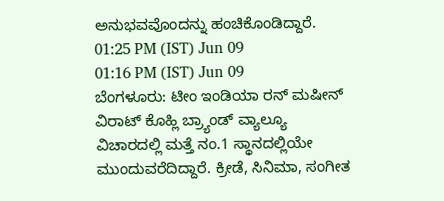ಅನುಭವವೊಂದನ್ನು ಹಂಚಿಕೊಂಡಿದ್ದಾರೆ.
01:25 PM (IST) Jun 09
01:16 PM (IST) Jun 09
ಬೆಂಗಳೂರು: ಟೀಂ ಇಂಡಿಯಾ ರನ್ ಮಷೀನ್ ವಿರಾಟ್ ಕೊಹ್ಲಿ ಬ್ರ್ಯಾಂಡ್ ವ್ಯಾಲ್ಯೂ ವಿಚಾರದಲ್ಲಿ ಮತ್ತೆ ನಂ.1 ಸ್ಥಾನದಲ್ಲಿಯೇ ಮುಂದುವರೆದಿದ್ದಾರೆ. ಕ್ರೀಡೆ, ಸಿನಿಮಾ, ಸಂಗೀತ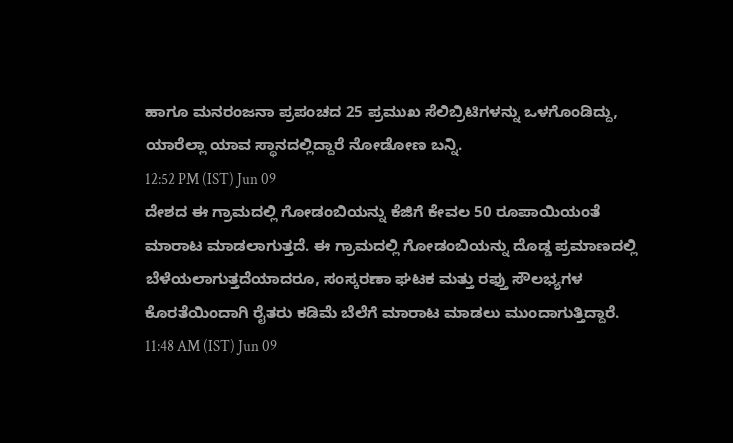ಹಾಗೂ ಮನರಂಜನಾ ಪ್ರಪಂಚದ 25 ಪ್ರಮುಖ ಸೆಲಿಬ್ರಿಟಿಗಳನ್ನು ಒಳಗೊಂಡಿದ್ದು, ಯಾರೆಲ್ಲಾ ಯಾವ ಸ್ಥಾನದಲ್ಲಿದ್ದಾರೆ ನೋಡೋಣ ಬನ್ನಿ.
12:52 PM (IST) Jun 09
ದೇಶದ ಈ ಗ್ರಾಮದಲ್ಲಿ ಗೋಡಂಬಿಯನ್ನು ಕೆಜಿಗೆ ಕೇವಲ 50 ರೂಪಾಯಿಯಂತೆ ಮಾರಾಟ ಮಾಡಲಾಗುತ್ತದೆ. ಈ ಗ್ರಾಮದಲ್ಲಿ ಗೋಡಂಬಿಯನ್ನು ದೊಡ್ಡ ಪ್ರಮಾಣದಲ್ಲಿ ಬೆಳೆಯಲಾಗುತ್ತದೆಯಾದರೂ, ಸಂಸ್ಕರಣಾ ಘಟಕ ಮತ್ತು ರಫ್ತು ಸೌಲಭ್ಯಗಳ ಕೊರತೆಯಿಂದಾಗಿ ರೈತರು ಕಡಿಮೆ ಬೆಲೆಗೆ ಮಾರಾಟ ಮಾಡಲು ಮುಂದಾಗುತ್ತಿದ್ದಾರೆ.
11:48 AM (IST) Jun 09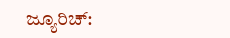ಜ್ಯೂರಿಚ್: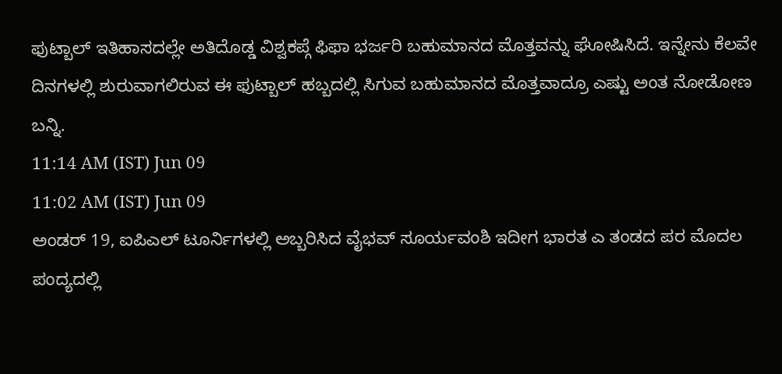ಫುಟ್ಬಾಲ್ ಇತಿಹಾಸದಲ್ಲೇ ಅತಿದೊಡ್ಡ ವಿಶ್ವಕಪ್ಗೆ ಫಿಫಾ ಭರ್ಜರಿ ಬಹುಮಾನದ ಮೊತ್ತವನ್ನು ಘೋಷಿಸಿದೆ. ಇನ್ನೇನು ಕೆಲವೇ ದಿನಗಳಲ್ಲಿ ಶುರುವಾಗಲಿರುವ ಈ ಫುಟ್ಬಾಲ್ ಹಬ್ಬದಲ್ಲಿ ಸಿಗುವ ಬಹುಮಾನದ ಮೊತ್ತವಾದ್ರೂ ಎಷ್ಟು ಅಂತ ನೋಡೋಣ ಬನ್ನಿ.
11:14 AM (IST) Jun 09
11:02 AM (IST) Jun 09
ಅಂಡರ್ 19, ಐಪಿಎಲ್ ಟೂರ್ನಿಗಳಲ್ಲಿ ಅಬ್ಬರಿಸಿದ ವೈಭವ್ ಸೂರ್ಯವಂಶಿ ಇದೀಗ ಭಾರತ ಎ ತಂಡದ ಪರ ಮೊದಲ ಪಂದ್ಯದಲ್ಲಿ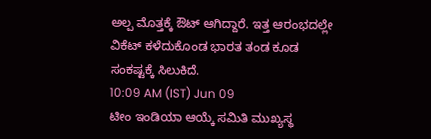ಅಲ್ಪ ಮೊತ್ತಕ್ಕೆ ಔಟ್ ಆಗಿದ್ದಾರೆ. ಇತ್ತ ಆರಂಭದಲ್ಲೇ ವಿಕೆಟ್ ಕಳೆದುಕೊಂಡ ಭಾರತ ತಂಡ ಕೂಡ ಸಂಕಷ್ಟಕ್ಕೆ ಸಿಲುಕಿದೆ.
10:09 AM (IST) Jun 09
ಟೀಂ ಇಂಡಿಯಾ ಆಯ್ಕೆ ಸಮಿತಿ ಮುಖ್ಯಸ್ಥ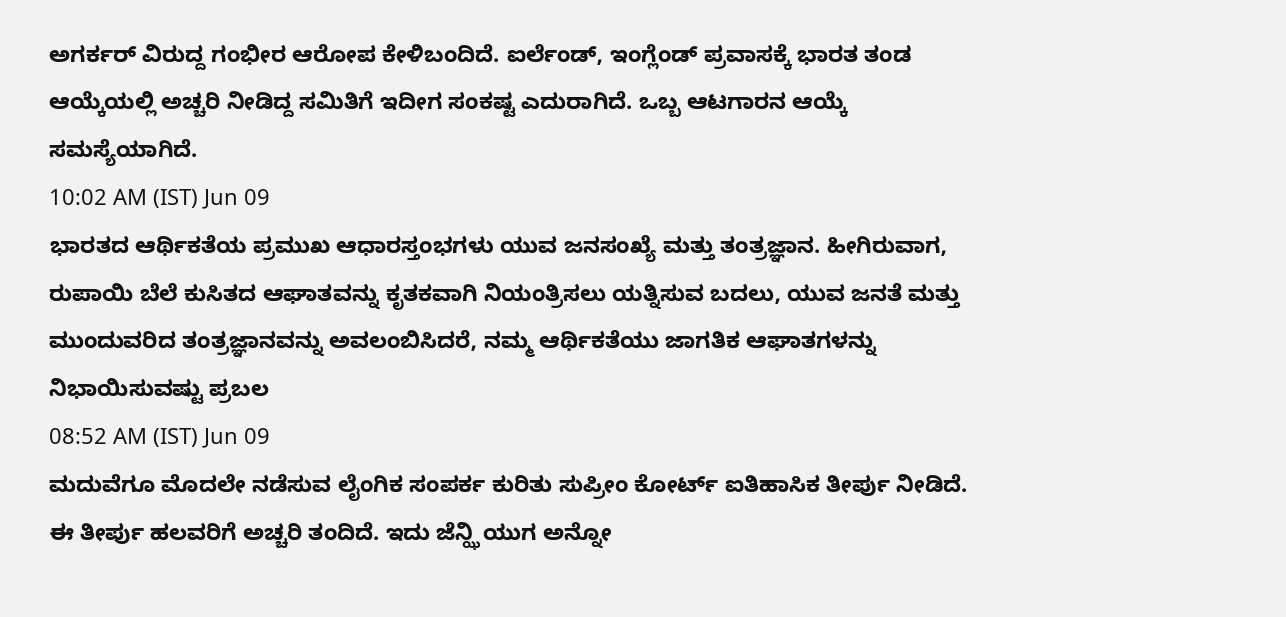ಅಗರ್ಕರ್ ವಿರುದ್ದ ಗಂಭೀರ ಆರೋಪ ಕೇಳಿಬಂದಿದೆ. ಐರ್ಲೆಂಡ್, ಇಂಗ್ಲೆಂಡ್ ಪ್ರವಾಸಕ್ಕೆ ಭಾರತ ತಂಡ ಆಯ್ಕೆಯಲ್ಲಿ ಅಚ್ಚರಿ ನೀಡಿದ್ದ ಸಮಿತಿಗೆ ಇದೀಗ ಸಂಕಷ್ಟ ಎದುರಾಗಿದೆ. ಒಬ್ಬ ಆಟಗಾರನ ಆಯ್ಕೆ ಸಮಸ್ಯೆಯಾಗಿದೆ.
10:02 AM (IST) Jun 09
ಭಾರತದ ಆರ್ಥಿಕತೆಯ ಪ್ರಮುಖ ಆಧಾರಸ್ತಂಭಗಳು ಯುವ ಜನಸಂಖ್ಯೆ ಮತ್ತು ತಂತ್ರಜ್ಞಾನ. ಹೀಗಿರುವಾಗ, ರುಪಾಯಿ ಬೆಲೆ ಕುಸಿತದ ಆಘಾತವನ್ನು ಕೃತಕವಾಗಿ ನಿಯಂತ್ರಿಸಲು ಯತ್ನಿಸುವ ಬದಲು, ಯುವ ಜನತೆ ಮತ್ತು ಮುಂದುವರಿದ ತಂತ್ರಜ್ಞಾನವನ್ನು ಅವಲಂಬಿಸಿದರೆ, ನಮ್ಮ ಆರ್ಥಿಕತೆಯು ಜಾಗತಿಕ ಆಘಾತಗಳನ್ನು ನಿಭಾಯಿಸುವಷ್ಟು ಪ್ರಬಲ
08:52 AM (IST) Jun 09
ಮದುವೆಗೂ ಮೊದಲೇ ನಡೆಸುವ ಲೈಂಗಿಕ ಸಂಪರ್ಕ ಕುರಿತು ಸುಪ್ರೀಂ ಕೋರ್ಟ್ ಐತಿಹಾಸಿಕ ತೀರ್ಪು ನೀಡಿದೆ. ಈ ತೀರ್ಪು ಹಲವರಿಗೆ ಅಚ್ಚರಿ ತಂದಿದೆ. ಇದು ಜೆನ್ಝಿ ಯುಗ ಅನ್ನೋ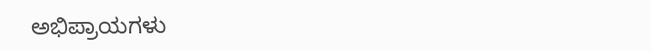ಅಭಿಪ್ರಾಯಗಳು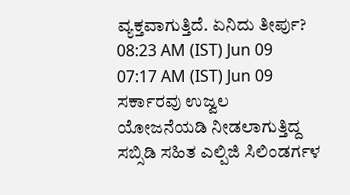ವ್ಯಕ್ತವಾಗುತ್ತಿದೆ. ಏನಿದು ತೀರ್ಪು?
08:23 AM (IST) Jun 09
07:17 AM (IST) Jun 09
ಸರ್ಕಾರವು ಉಜ್ವಲ ಯೋಜನೆಯಡಿ ನೀಡಲಾಗುತ್ತಿದ್ದ ಸಬ್ಸಿಡಿ ಸಹಿತ ಎಲ್ಪಿಜಿ ಸಿಲಿಂಡರ್ಗಳ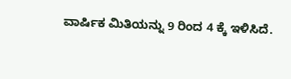ವಾರ್ಷಿಕ ಮಿತಿಯನ್ನು 9 ರಿಂದ 4 ಕ್ಕೆ ಇಳಿಸಿದೆ.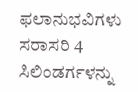ಫಲಾನುಭವಿಗಳು ಸರಾಸರಿ 4 ಸಿಲಿಂಡರ್ಗಳನ್ನು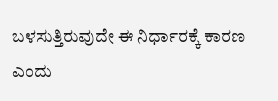ಬಳಸುತ್ತಿರುವುದೇ ಈ ನಿರ್ಧಾರಕ್ಕೆ ಕಾರಣ ಎಂದು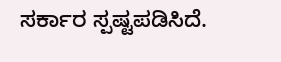ಸರ್ಕಾರ ಸ್ಪಷ್ಟಪಡಿಸಿದೆ.